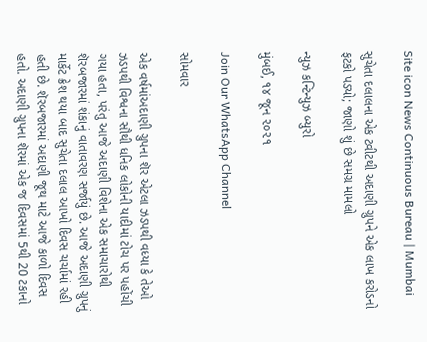Site icon News Continuous Bureau | Mumbai

સુચેતા દલાલના એક ટ્વીટથી અદાણી ગ્રુપને એક લાખ કરોડનો ફટકો પડ્યો; જાણો શું છે સમગ્ર મામલો

ન્યુઝ કન્ટિન્યુઝ બ્યુરો

મુંબઈ, ૧૪ જૂન ૨૦૨૧

Join Our WhatsApp Channel

સોમવાર

એક વર્ષમાંઅદાણી ગ્રુપના શૅર એટલા ઝડપથી વધ્યા કે તેઓ ઝડપથી વિશ્વના સૌથી ધનિક લોકોની યાદીમાં ટોચ પર પહોંચી ગયા હતા, પરંતુ આજે અદાણી વિશેના એક સમાચારોથી શૅરબજારમાં શંકાનું વાતાવરણ સર્જાયું છે. આજે અદાણી ગ્રુપનું માર્કેટ ક્રેશ થયા બાદ સુચેતા દલાલ આખો દિવસ ચર્ચામાં રહી હતી છે. શૅરબજારમાં અદાણી જૂથ માટે આજે કાળો દિવસ હતો. અદાણી ગ્રુપના શૅરમાં એક જ દિવસમાં 5થી 20 ટકાનો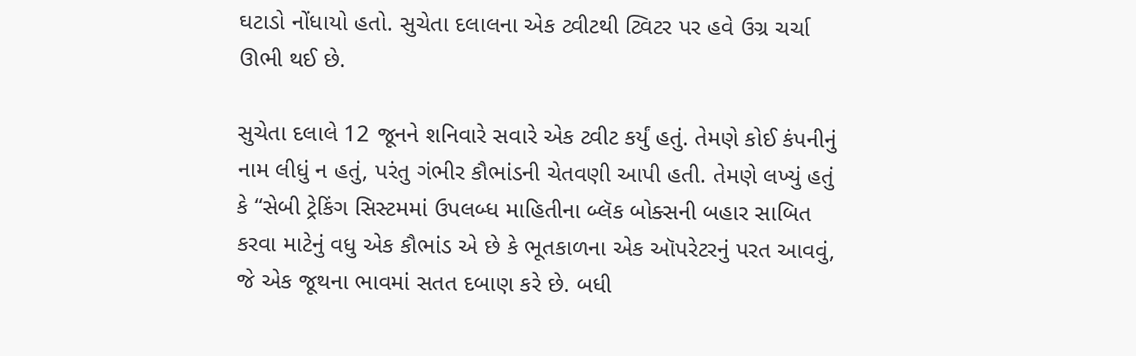ઘટાડો નોંધાયો હતો. સુચેતા દલાલના એક ટ્વીટથી ટ્વિટર પર હવે ઉગ્ર ચર્ચા ઊભી થઈ છે.

સુચેતા દલાલે 12 જૂનને શનિવારે સવારે એક ટ્વીટ કર્યું હતું. તેમણે કોઈ કંપનીનું નામ લીધું ન હતું, પરંતુ ગંભીર કૌભાંડની ચેતવણી આપી હતી. તેમણે લખ્યું હતું કે “સેબી ટ્રેકિંગ સિસ્ટમમાં ઉપલબ્ધ માહિતીના બ્લૅક બોક્સની બહાર સાબિત કરવા માટેનું વધુ એક કૌભાંડ એ છે કે ભૂતકાળના એક ઑપરેટરનું પરત આવવું, જે એક જૂથના ભાવમાં સતત દબાણ કરે છે. બધી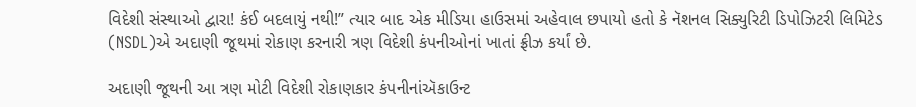વિદેશી સંસ્થાઓ દ્વારા! કંઈ બદલાયું નથી!” ત્યાર બાદ એક મીડિયા હાઉસમાં અહેવાલ છપાયો હતો કે નૅશનલ સિક્યુરિટી ડિપોઝિટરી લિમિટેડ (NSDL)એ અદાણી જૂથમાં રોકાણ કરનારી ત્રણ વિદેશી કંપનીઓનાં ખાતાં ફ્રીઝ કર્યાં છે.

અદાણી જૂથની આ ત્રણ મોટી વિદેશી રોકાણકાર કંપનીનાંઍકાઉન્ટ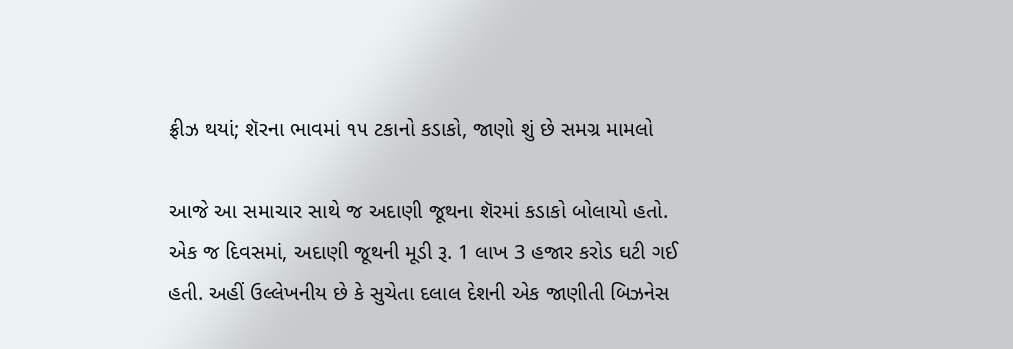ફ્રીઝ થયાં; શૅરના ભાવમાં ૧૫ ટકાનો કડાકો, જાણો શું છે સમગ્ર મામલો

આજે આ સમાચાર સાથે જ અદાણી જૂથના શૅરમાં કડાકો બોલાયો હતો. એક જ દિવસમાં, અદાણી જૂથની મૂડી રૂ. 1 લાખ 3 હજાર કરોડ ઘટી ગઈ હતી. અહીં ઉલ્લેખનીય છે કે સુચેતા દલાલ દેશની એક જાણીતી બિઝનેસ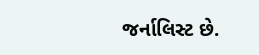જર્નાલિસ્ટ છે.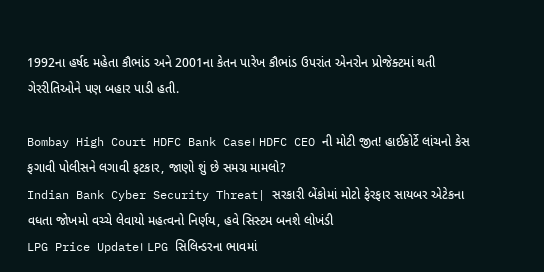1992ના હર્ષદ મહેતા કૌભાંડ અને 2001ના કેતન પારેખ કૌભાંડ ઉપરાંત એનરોન પ્રોજેક્ટમાં થતી ગેરરીતિઓને પણ બહાર પાડી હતી.

Bombay High Court HDFC Bank Case। HDFC CEO ની મોટી જીત! હાઈકોર્ટે લાંચનો કેસ ફગાવી પોલીસને લગાવી ફટકાર, જાણો શું છે સમગ્ર મામલો?
Indian Bank Cyber Security Threat| સરકારી બેંકોમાં મોટો ફેરફાર સાયબર એટેકના વધતા જોખમો વચ્ચે લેવાયો મહત્વનો નિર્ણય, હવે સિસ્ટમ બનશે લોખંડી
LPG Price Update। LPG સિલિન્ડરના ભાવમાં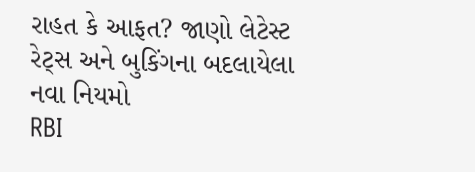રાહત કે આફત? જાણો લેટેસ્ટ રેટ્સ અને બુકિંગના બદલાયેલા નવા નિયમો
RBI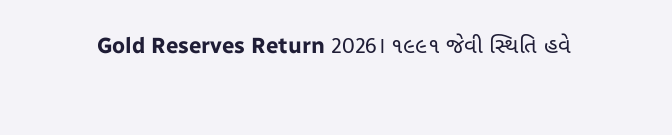Gold Reserves Return 2026। ૧૯૯૧ જેવી સ્થિતિ હવે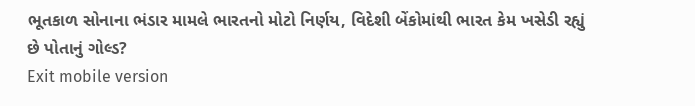ભૂતકાળ સોનાના ભંડાર મામલે ભારતનો મોટો નિર્ણય, વિદેશી બેંકોમાંથી ભારત કેમ ખસેડી રહ્યું છે પોતાનું ગોલ્ડ?
Exit mobile version